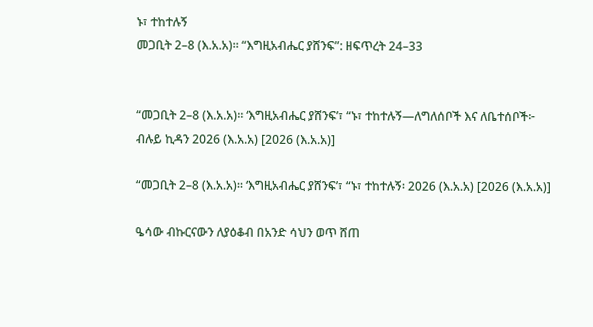ኑ፣ ተከተሉኝ
መጋቢት 2–8 (እ.አ.አ)። “እግዚአብሔር ያሸንፍ”: ዘፍጥረት 24–33


“መጋቢት 2–8 (እ.አ.አ)። ‘እግዚአብሔር ያሸንፍ’፣ “ኑ፣ ተከተሉኝ—ለግለሰቦች እና ለቤተሰቦች፦ ብሉይ ኪዳን 2026 (እ.አ.አ) [2026 (እ.አ.አ)]

“መጋቢት 2–8 (እ.አ.አ)። ‘እግዚአብሔር ያሸንፍ’፣ “ኑ፣ ተከተሉኝ፡ 2026 (እ.አ.አ) [2026 (እ.አ.አ)]

ዔሳው ብኩርናውን ለያዕቆብ በአንድ ሳህን ወጥ ሸጠ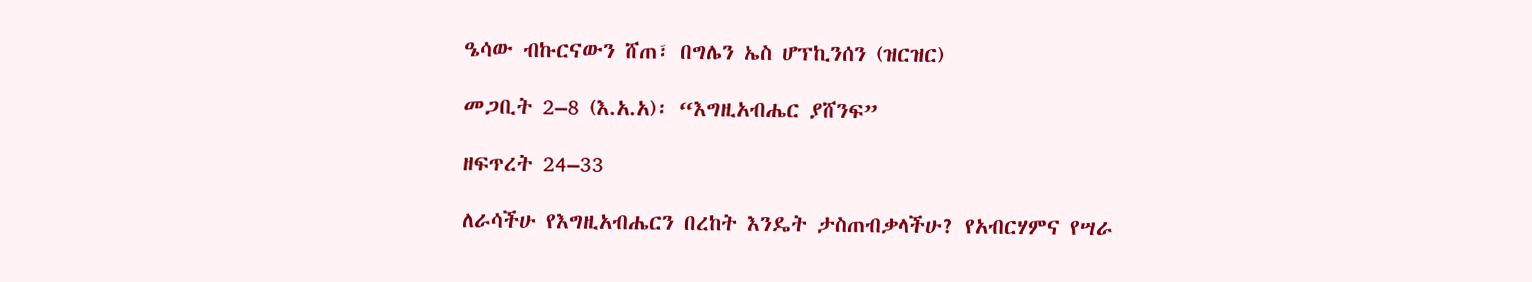ዔሳው ብኩርናውን ሸጠ፣ በግሌን ኤስ ሆፕኪንሰን (ዝርዝር)

መጋቢት 2–8 (እ.አ.አ)፡ “እግዚአብሔር ያሸንፍ”

ዘፍጥረት 24–33

ለራሳችሁ የእግዚአብሔርን በረከት እንዴት ታስጠብቃላችሁ? የአብርሃምና የሣራ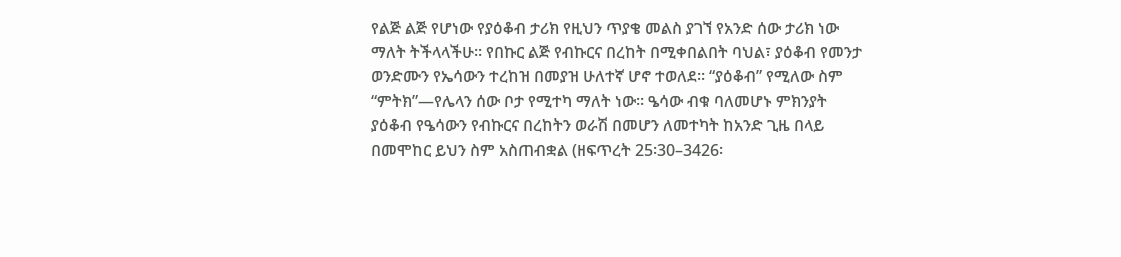የልጅ ልጅ የሆነው የያዕቆብ ታሪክ የዚህን ጥያቄ መልስ ያገኘ የአንድ ሰው ታሪክ ነው ማለት ትችላላችሁ። የበኩር ልጅ የብኩርና በረከት በሚቀበልበት ባህል፣ ያዕቆብ የመንታ ወንድሙን የኤሳውን ተረከዝ በመያዝ ሁለተኛ ሆኖ ተወለደ። “ያዕቆብ” የሚለው ስም “ምትክ”—የሌላን ሰው ቦታ የሚተካ ማለት ነው። ዔሳው ብቁ ባለመሆኑ ምክንያት ያዕቆብ የዔሳውን የብኩርና በረከትን ወራሽ በመሆን ለመተካት ከአንድ ጊዜ በላይ በመሞከር ይህን ስም አስጠብቋል (ዘፍጥረት 25፡30–3426፡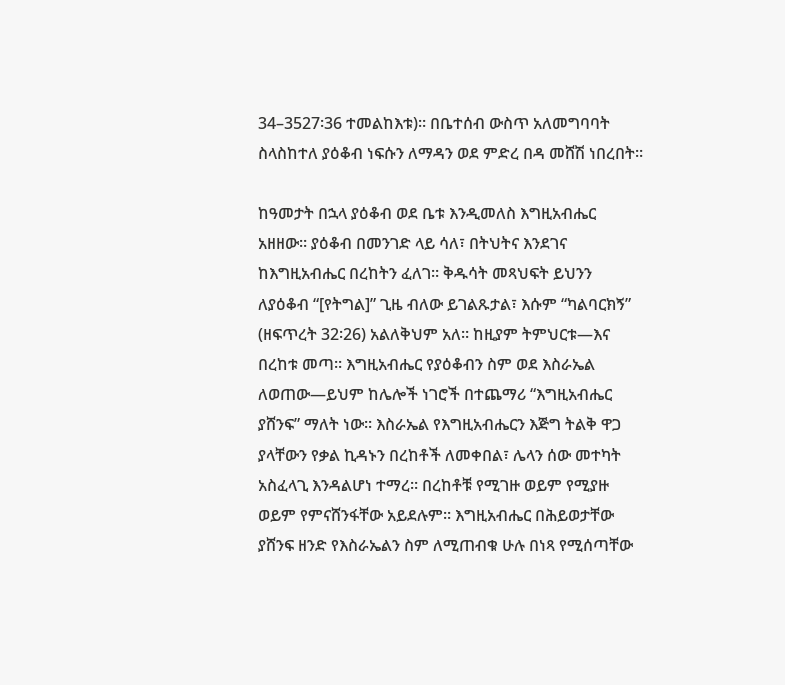34–3527፡36 ተመልከእቱ)። በቤተሰብ ውስጥ አለመግባባት ስላስከተለ ያዕቆብ ነፍሱን ለማዳን ወደ ምድረ በዳ መሸሽ ነበረበት።

ከዓመታት በኋላ ያዕቆብ ወደ ቤቱ እንዲመለስ እግዚአብሔር አዘዘው። ያዕቆብ በመንገድ ላይ ሳለ፣ በትህትና እንደገና ከእግዚአብሔር በረከትን ፈለገ። ቅዱሳት መጻህፍት ይህንን ለያዕቆብ “[የትግል]” ጊዜ ብለው ይገልጹታል፣ እሱም “ካልባርክኝ” (ዘፍጥረት 32፡26) አልለቅህም አለ። ከዚያም ትምህርቱ—እና በረከቱ መጣ። እግዚአብሔር የያዕቆብን ስም ወደ እስራኤል ለወጠው—ይህም ከሌሎች ነገሮች በተጨማሪ “እግዚአብሔር ያሸንፍ” ማለት ነው። እስራኤል የእግዚአብሔርን እጅግ ትልቅ ዋጋ ያላቸውን የቃል ኪዳኑን በረከቶች ለመቀበል፣ ሌላን ሰው መተካት አስፈላጊ እንዳልሆነ ተማረ። በረከቶቹ የሚገዙ ወይም የሚያዙ ወይም የምናሸንፋቸው አይደሉም። እግዚአብሔር በሕይወታቸው ያሸንፍ ዘንድ የእስራኤልን ስም ለሚጠብቁ ሁሉ በነጻ የሚሰጣቸው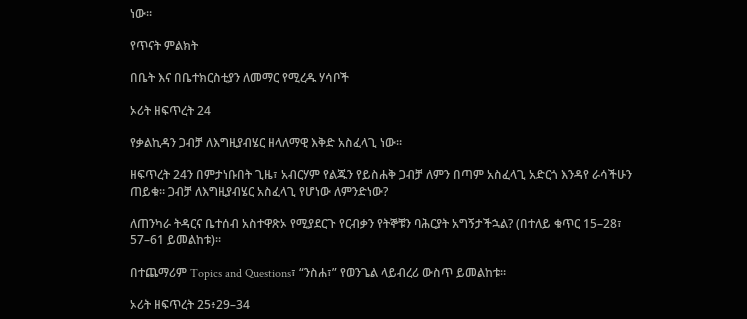ነው።

የጥናት ምልክት

በቤት እና በቤተክርስቲያን ለመማር የሚረዱ ሃሳቦች

ኦሪት ዘፍጥረት 24

የቃልኪዳን ጋብቻ ለእግዚያብሄር ዘላለማዊ እቅድ አስፈላጊ ነው።

ዘፍጥረት 24ን በምታነቡበት ጊዜ፣ አብርሃም የልጁን የይስሐቅ ጋብቻ ለምን በጣም አስፈላጊ አድርጎ እንዳየ ራሳችሁን ጠይቁ። ጋብቻ ለእግዚያብሄር አስፈላጊ የሆነው ለምንድነው?

ለጠንካራ ትዳርና ቤተሰብ አስተዋጽኦ የሚያደርጉ የርብቃን የትኞቹን ባሕርያት አግኝታችኋል? (በተለይ ቁጥር 15–28፣ 57–61 ይመልከቱ)።

በተጨማሪም Topics and Questions፣ “ንስሐ፣” የወንጌል ላይብረሪ ውስጥ ይመልከቱ።

ኦሪት ዘፍጥረት 25፥29–34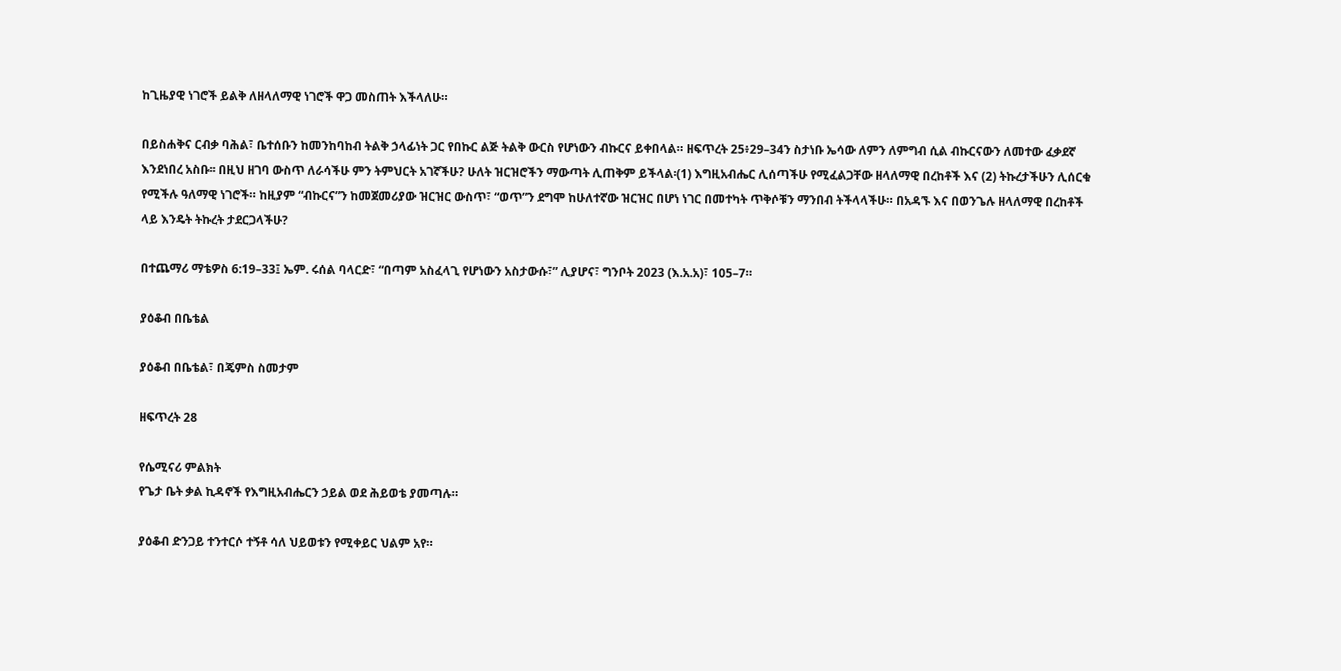ከጊዜያዊ ነገሮች ይልቅ ለዘላለማዊ ነገሮች ዋጋ መስጠት እችላለሁ።

በይስሐቅና ርብቃ ባሕል፣ ቤተሰቡን ከመንከባከብ ትልቅ ኃላፊነት ጋር የበኩር ልጅ ትልቅ ውርስ የሆነውን ብኩርና ይቀበላል። ዘፍጥረት 25፥29–34ን ስታነቡ ኤሳው ለምን ለምግብ ሲል ብኩርናውን ለመተው ፈቃደኛ እንደነበረ አስቡ፡፡ በዚህ ዘገባ ውስጥ ለራሳችሁ ምን ትምህርት አገኛችሁ? ሁለት ዝርዝሮችን ማውጣት ሊጠቅም ይችላል፡(1) እግዚአብሔር ሊሰጣችሁ የሚፈልጋቸው ዘላለማዊ በረከቶች እና (2) ትኩረታችሁን ሊሰርቁ የሚችሉ ዓለማዊ ነገሮች። ከዚያም “ብኩርና”ን ከመጀመሪያው ዝርዝር ውስጥ፣ “ወጥ”ን ደግሞ ከሁለተኛው ዝርዝር በሆነ ነገር በመተካት ጥቅሶቹን ማንበብ ትችላላችሁ። በአዳኙ እና በወንጌሉ ዘላለማዊ በረከቶች ላይ እንዴት ትኩረት ታደርጋላችሁ?

በተጨማሪ ማቴዎስ 6:19–33፤ ኤም. ሩሰል ባላርድ፣ “በጣም አስፈላጊ የሆነውን አስታውሱ፣” ሊያሆና፣ ግንቦት 2023 (እ.አ.አ)፣ 105–7።

ያዕቆብ በቤቴል

ያዕቆብ በቤቴል፣ በጄምስ ስመታም

ዘፍጥረት 28

የሴሚናሪ ምልክት
የጌታ ቤት ቃል ኪዳኖች የእግዚአብሔርን ኃይል ወደ ሕይወቴ ያመጣሉ።

ያዕቆብ ድንጋይ ተንተርሶ ተኝቶ ሳለ ህይወቱን የሚቀይር ህልም አየ።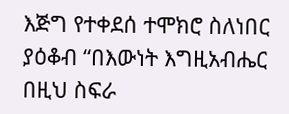እጅግ የተቀደሰ ተሞክሮ ስለነበር ያዕቆብ “በእውነት እግዚአብሔር በዚህ ስፍራ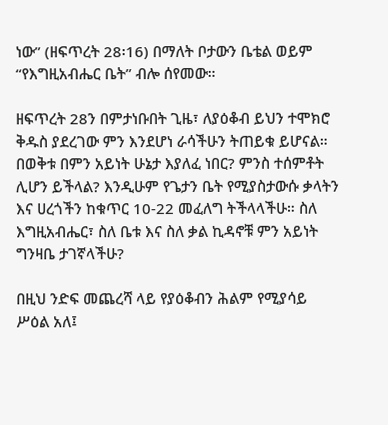ነው” (ዘፍጥረት 28፡16) በማለት ቦታውን ቤቴል ወይም “የእግዚአብሔር ቤት” ብሎ ሰየመው።

ዘፍጥረት 28ን በምታነቡበት ጊዜ፣ ለያዕቆብ ይህን ተሞክሮ ቅዱስ ያደረገው ምን እንደሆነ ራሳችሁን ትጠይቁ ይሆናል። በወቅቱ በምን አይነት ሁኔታ እያለፈ ነበር? ምንስ ተሰምቶት ሊሆን ይችላል? እንዲሁም የጌታን ቤት የሚያስታውሱ ቃላትን እና ሀረጎችን ከቁጥር 10-22 መፈለግ ትችላላችሁ። ስለ እግዚአብሔር፣ ስለ ቤቱ እና ስለ ቃል ኪዳኖቹ ምን አይነት ግንዛቤ ታገኛላችሁ?

በዚህ ንድፍ መጨረሻ ላይ የያዕቆብን ሕልም የሚያሳይ ሥዕል አለ፤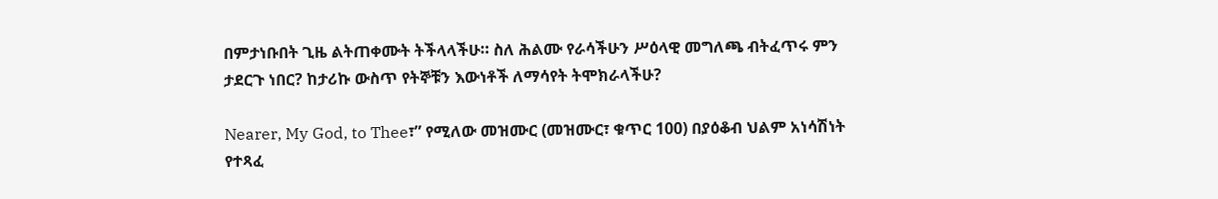በምታነቡበት ጊዜ ልትጠቀሙት ትችላላችሁ። ስለ ሕልሙ የራሳችሁን ሥዕላዊ መግለጫ ብትፈጥሩ ምን ታደርጉ ነበር? ከታሪኩ ውስጥ የትኞቹን እውነቶች ለማሳየት ትሞክራላችሁ?

Nearer, My God, to Thee፣” የሚለው መዝሙር (መዝሙር፣ ቁጥር 100) በያዕቆብ ህልም አነሳሽነት የተጻፈ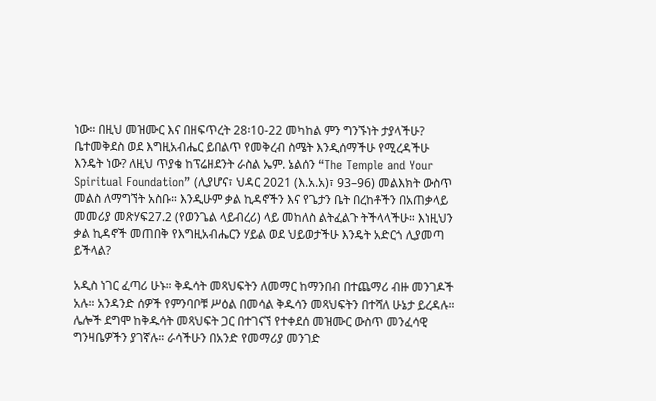ነው። በዚህ መዝሙር እና በዘፍጥረት 28፡10-22 መካከል ምን ግንኙነት ታያላችሁ? ቤተመቅደስ ወደ እግዚአብሔር ይበልጥ የመቅረብ ስሜት እንዲሰማችሁ የሚረዳችሁ እንዴት ነው? ለዚህ ጥያቄ ከፕሬዘደንት ራስል ኤም. ኔልሰን “The Temple and Your Spiritual Foundation” (ሊያሆና፣ ህዳር 2021 (እ.አ.አ)፣ 93–96) መልእክት ውስጥ መልስ ለማግኘት አስቡ። እንዲሁም ቃል ኪዳኖችን እና የጌታን ቤት በረከቶችን በአጠቃላይ መመሪያ መጽሃፍ27.2 (የወንጌል ላይብረሪ) ላይ መከለስ ልትፈልጉ ትችላላችሁ። እነዚህን ቃል ኪዳኖች መጠበቅ የእግዚአብሔርን ሃይል ወደ ህይወታችሁ እንዴት አድርጎ ሊያመጣ ይችላል?

አዲስ ነገር ፈጣሪ ሁኑ። ቅዱሳት መጻህፍትን ለመማር ከማንበብ በተጨማሪ ብዙ መንገዶች አሉ። አንዳንድ ሰዎች የምንባቦቹ ሥዕል በመሳል ቅዱሳን መጻህፍትን በተሻለ ሁኔታ ይረዳሉ። ሌሎች ደግሞ ከቅዱሳት መጻህፍት ጋር በተገናኘ የተቀደሰ መዝሙር ውስጥ መንፈሳዊ ግንዛቤዎችን ያገኛሉ። ራሳችሁን በአንድ የመማሪያ መንገድ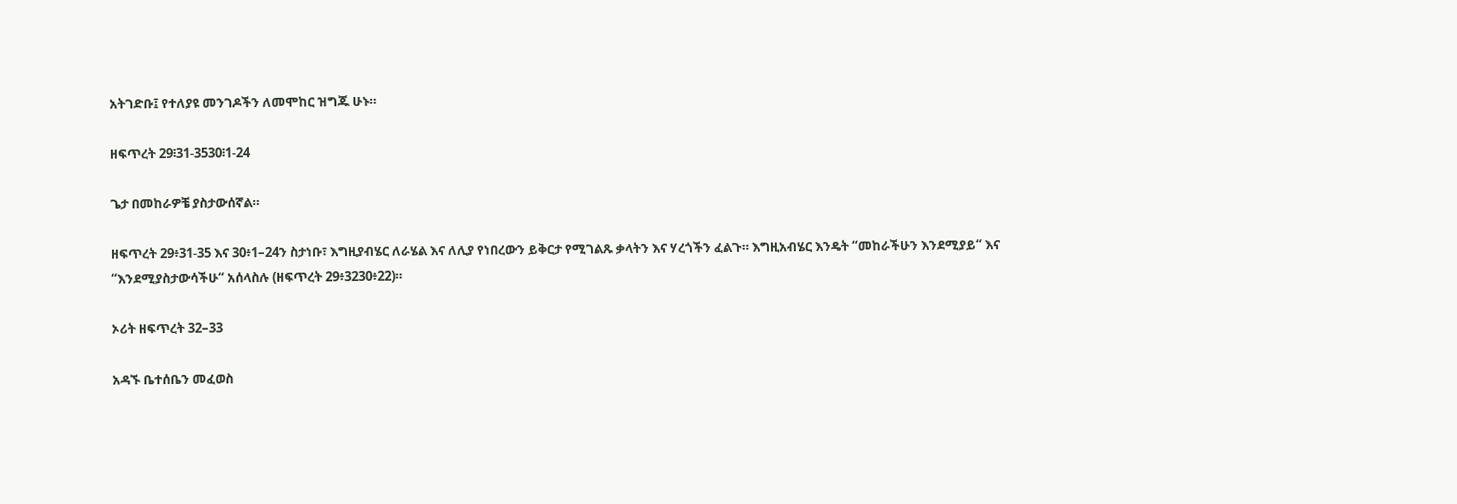አትገድቡ፤ የተለያዩ መንገዶችን ለመሞከር ዝግጁ ሁኑ።

ዘፍጥረት 29፧31-3530፧1-24

ጌታ በመከራዎቼ ያስታውሰኛል።

ዘፍጥረት 29፥31-35 እና 30፥1–24ን ስታነቡ፣ እግዚያብሄር ለራሄል እና ለሊያ የነበረውን ይቅርታ የሚገልጹ ቃላትን እና ሃረጎችን ፈልጉ። እግዚአብሄር እንዴት “መከራችሁን እንደሚያይ“ እና “እንደሚያስታውሳችሁ“ አሰላስሉ (ዘፍጥረት 29፥3230፥22)።

ኦሪት ዘፍጥረት 32–33

አዳኙ ቤተሰቤን መፈወስ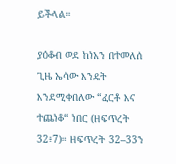ይችላል።

ያዕቆብ ወደ ከነአን በተመለሰ ጊዜ ኤሳው እንዴት እንደሚቀበለው “ፈርቶ እና ተጨነቆ“ ነበር (ዘፍጥረት 32፥7)። ዘፍጥረት 32–33ን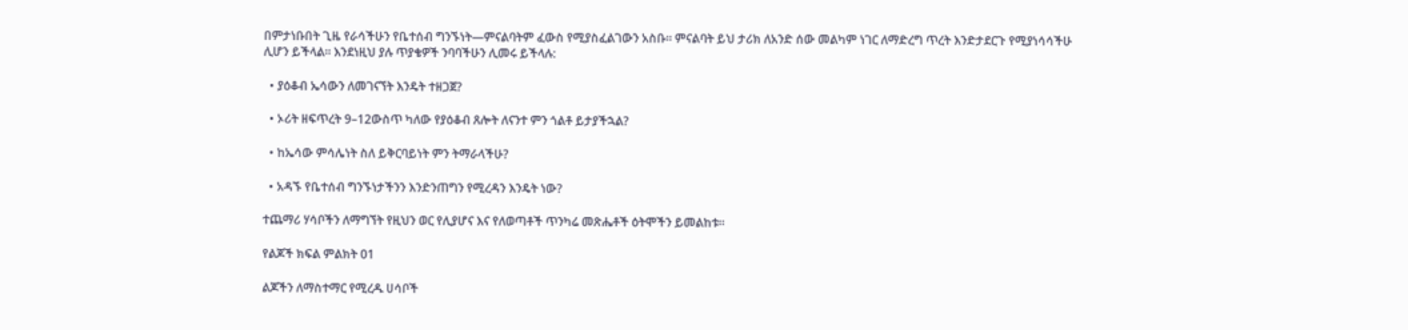በምታነቡበት ጊዜ የራሳችሁን የቤተሰብ ግንኙነት—ምናልባትም ፈውስ የሚያስፈልገውን አስቡ። ምናልባት ይህ ታሪክ ለአንድ ሰው መልካም ነገር ለማድረግ ጥረት እንድታደርጉ የሚያነሳሳችሁ ሊሆን ይችላል። እንደነዚህ ያሉ ጥያቄዎች ንባባችሁን ሊመሩ ይችላሉ:

  • ያዕቆብ ኤሳውን ለመገናኘት እንዴት ተዘጋጀ?

  • ኦሪት ዘፍጥረት 9–12ውስጥ ካለው የያዕቆብ ጸሎት ለናንተ ምን ጎልቶ ይታያችኋል?

  • ከኤሳው ምሳሌነት ስለ ይቅርባይነት ምን ትማራላችሁ?

  • አዳኙ የቤተሰብ ግንኙነታችንን እንድንጠግን የሚረዳን እንዴት ነው?

ተጨማሪ ሃሳቦችን ለማግኘት የዚህን ወር የሊያሆና እና የለወጣቶች ጥንካሬ መጽሔቶች ዕትሞችን ይመልከቱ።

የልጆች ክፍል ምልክት 01

ልጆችን ለማስተማር የሚረዱ ሀሳቦች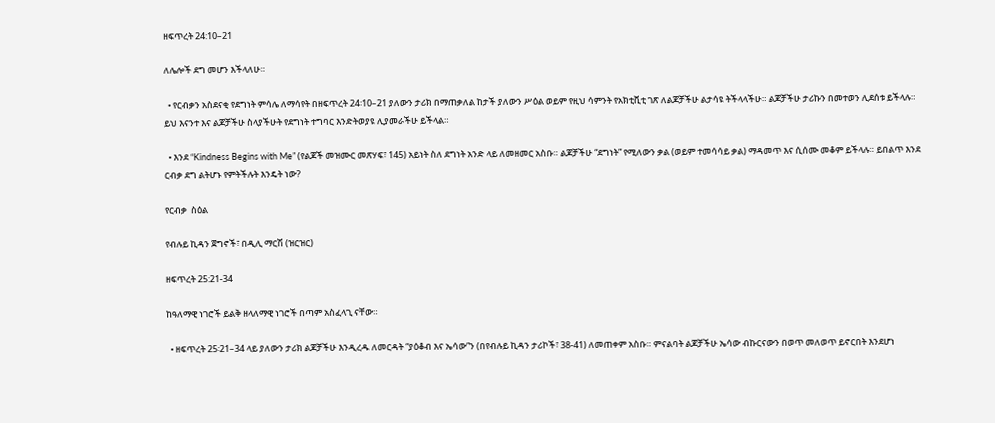ዘፍጥረት 24:10–21

ለሌሎች ደግ መሆን እችላለሁ።

  • የርብቃን አስደናቂ የደግነት ምሳሌ ለማሳየት በዘፍጥረት 24፡10–21 ያለውን ታሪክ በማጠቃለል ከታች ያለውን ሥዕል ወይም የዚህ ሳምንት የአክቲቪቲ ገጽ ለልጆቻችሁ ልታሳዩ ትችላላችሁ። ልጆቻችሁ ታሪኩን በመተወን ሊደሰቱ ይችላሉ። ይህ እናንተ እና ልጆቻችሁ ስላያችሁት የደግነት ተግባር እንድትወያዩ ሊያመራችሁ ይችላል።

  • እንደ “Kindness Begins with Me” (የልጆች መዝሙር መጽሃፍ፣ 145) አይነት ስለ ደግነት አንድ ላይ ለመዘመር አስቡ። ልጆቻችሁ “ደግነት” የሚለውን ቃል (ወይም ተመሳሳይ ቃል) ማዳመጥ እና ሲሰሙ መቆም ይችላሉ። ይበልጥ እንደ ርብቃ ደግ ልትሆኑ የምትችሉት እንዴት ነው?

የርብቃ  ስዕል

የብሉይ ኪዳን ጀግኖች፣ በዲሊ ማርሽ (ዝርዝር)

ዘፍጥረት 25:21-34

ከዓለማዊ ነገሮች ይልቅ ዘላለማዊ ነገሮች በጣም አስፈላጊ ናቸው።

  • ዘፍጥረት 25፡21–34 ላይ ያለውን ታሪክ ልጆቻችሁ እንዲረዱ ለመርዳት “ያዕቆብ እና ኤሳው”ን (በየብሉይ ኪዳን ታሪኮች፣ 38-41) ለመጠቀም አስቡ። ምናልባት ልጆቻችሁ ኤሳው ብኩርናውን በወጥ መለወጥ ይኖርበት እንደሆነ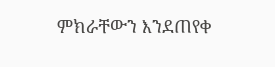ምክራቸውን እንደጠየቀ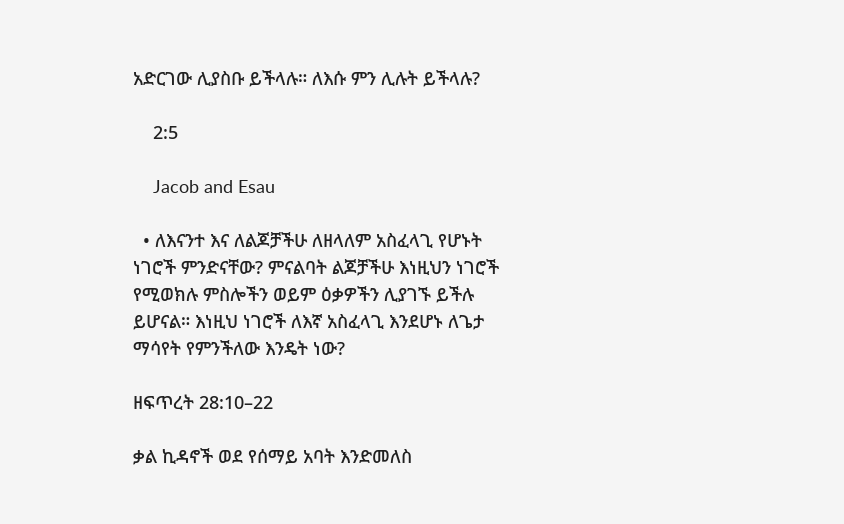አድርገው ሊያስቡ ይችላሉ። ለእሱ ምን ሊሉት ይችላሉ?

    2:5

    Jacob and Esau

  • ለእናንተ እና ለልጆቻችሁ ለዘላለም አስፈላጊ የሆኑት ነገሮች ምንድናቸው? ምናልባት ልጆቻችሁ እነዚህን ነገሮች የሚወክሉ ምስሎችን ወይም ዕቃዎችን ሊያገኙ ይችሉ ይሆናል። እነዚህ ነገሮች ለእኛ አስፈላጊ እንደሆኑ ለጌታ ማሳየት የምንችለው እንዴት ነው?

ዘፍጥረት 28:10–22

ቃል ኪዳኖች ወደ የሰማይ አባት እንድመለስ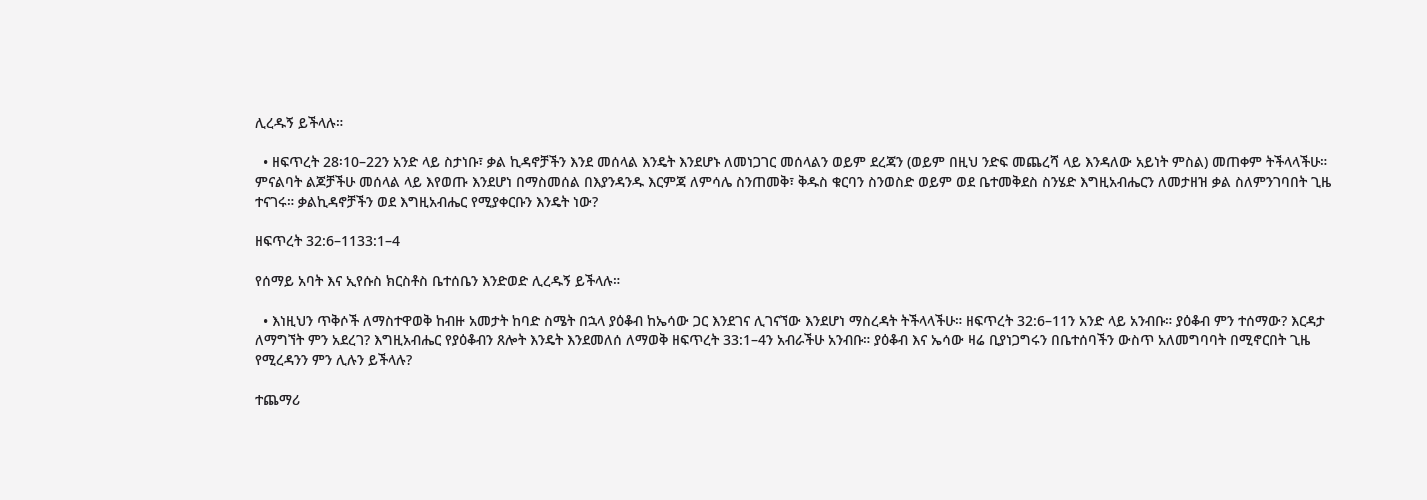ሊረዱኝ ይችላሉ።

  • ዘፍጥረት 28፡10–22ን አንድ ላይ ስታነቡ፣ ቃል ኪዳኖቻችን እንደ መሰላል እንዴት እንደሆኑ ለመነጋገር መሰላልን ወይም ደረጃን (ወይም በዚህ ንድፍ መጨረሻ ላይ እንዳለው አይነት ምስል) መጠቀም ትችላላችሁ። ምናልባት ልጆቻችሁ መሰላል ላይ እየወጡ እንደሆነ በማስመሰል በእያንዳንዱ እርምጃ ለምሳሌ ስንጠመቅ፣ ቅዱስ ቁርባን ስንወስድ ወይም ወደ ቤተመቅደስ ስንሄድ እግዚአብሔርን ለመታዘዝ ቃል ስለምንገባበት ጊዜ ተናገሩ። ቃልኪዳኖቻችን ወደ እግዚአብሔር የሚያቀርቡን እንዴት ነው?

ዘፍጥረት 32:6–1133:1–4

የሰማይ አባት እና ኢየሱስ ክርስቶስ ቤተሰቤን እንድወድ ሊረዱኝ ይችላሉ።

  • እነዚህን ጥቅሶች ለማስተዋወቅ ከብዙ አመታት ከባድ ስሜት በኋላ ያዕቆብ ከኤሳው ጋር እንደገና ሊገናኘው እንደሆነ ማስረዳት ትችላላችሁ። ዘፍጥረት 32:6–11ን አንድ ላይ አንብቡ። ያዕቆብ ምን ተሰማው? እርዳታ ለማግኘት ምን አደረገ? እግዚአብሔር የያዕቆብን ጸሎት እንዴት እንደመለሰ ለማወቅ ዘፍጥረት 33:1–4ን አብራችሁ አንብቡ። ያዕቆብ እና ኤሳው ዛሬ ቢያነጋግሩን በቤተሰባችን ውስጥ አለመግባባት በሚኖርበት ጊዜ የሚረዳንን ምን ሊሉን ይችላሉ?

ተጨማሪ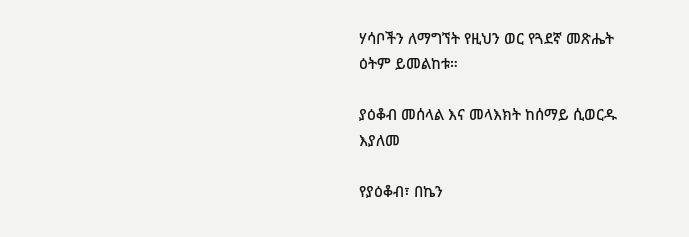ሃሳቦችን ለማግኘት የዚህን ወር የጓደኛ መጽሔት ዕትም ይመልከቱ።

ያዕቆብ መሰላል እና መላእክት ከሰማይ ሲወርዱ እያለመ

የያዕቆብ፣ በኬን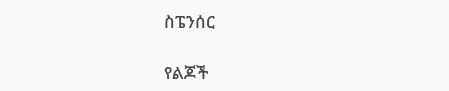ስፔንሰር

የልጆች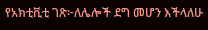የአክቲቪቲ ገጽ፦ለሌሎች ደግ መሆን እችላለሁ